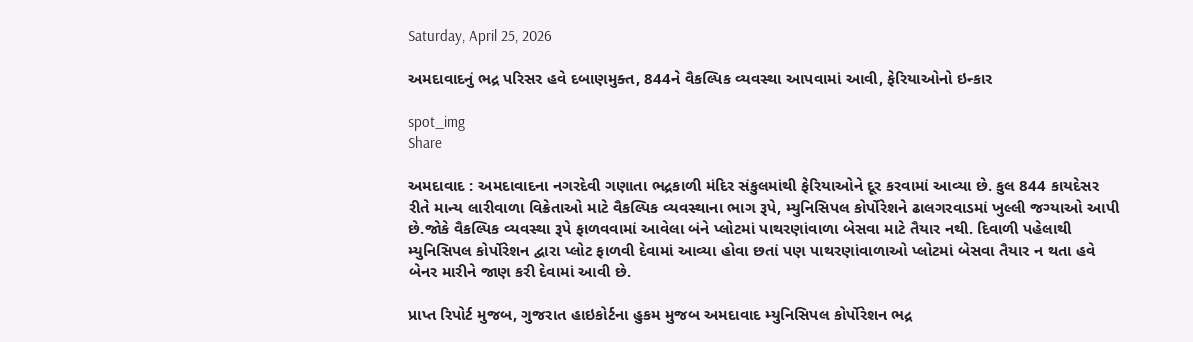Saturday, April 25, 2026

અમદાવાદનું ભદ્ર પરિસર હવે દબાણમુક્ત, 844ને વૈકલ્પિક વ્યવસ્થા આપવામાં આવી, ફેરિયાઓનો ઇન્કાર

spot_img
Share

અમદાવાદ : અમદાવાદના નગરદેવી ગણાતા ભદ્રકાળી મંદિર સંકુલમાંથી ફેરિયાઓને દૂર કરવામાં આવ્યા છે. કુલ 844 કાયદેસર રીતે માન્ય લારીવાળા વિક્રેતાઓ માટે વૈકલ્પિક વ્યવસ્થાના ભાગ રૂપે, મ્યુનિસિપલ કોર્પોરેશને ઢાલગરવાડમાં ખુલ્લી જગ્યાઓ આપી છે.જોકે વૈકલ્પિક વ્યવસ્થા રૂપે ફાળવવામાં આવેલા બંને પ્લોટમાં પાથરણાંવાળા બેસવા માટે તૈયાર નથી. દિવાળી પહેલાથી મ્યુનિસિપલ કોર્પોરેશન દ્વારા પ્લોટ ફાળવી દેવામાં આવ્યા હોવા છતાં પણ પાથરણાંવાળાઓ પ્લોટમાં બેસવા તૈયાર ન થતા હવે બેનર મારીને જાણ કરી દેવામાં આવી છે.

પ્રાપ્ત રિપોર્ટ મુજબ, ગુજરાત હાઇકોર્ટના હુકમ મુજબ અમદાવાદ મ્યુનિસિપલ કોર્પોરેશન ભદ્ર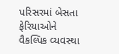પરિસરમાં બેસતા ફેરિયાઓને વૈકલ્પિક વ્યવસ્થા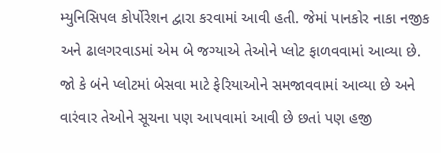મ્યુનિસિપલ કોર્પોરેશન દ્વારા કરવામાં આવી હતી. જેમાં પાનકોર નાકા નજીક અને ઢાલગરવાડમાં એમ બે જગ્યાએ તેઓને પ્લોટ ફાળવવામાં આવ્યા છે. જો કે બંને પ્લોટમાં બેસવા માટે ફેરિયાઓને સમજાવવામાં આવ્યા છે અને વારંવાર તેઓને સૂચના પણ આપવામાં આવી છે છતાં પણ હજી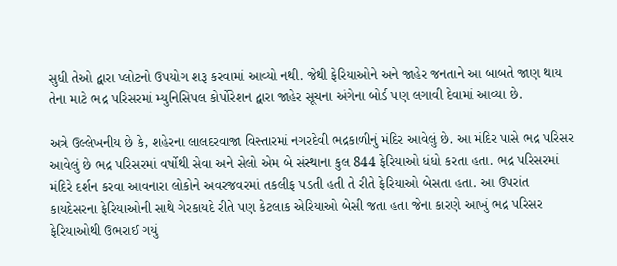સુધી તેઓ દ્વારા પ્લોટનો ઉપયોગ શરૂ કરવામાં આવ્યો નથી. જેથી ફેરિયાઓને અને જાહેર જનતાને આ બાબતે જાણ થાય તેના માટે ભદ્ર પરિસરમાં મ્યુનિસિપલ કોર્પોરેશન દ્વારા જાહેર સૂચના અંગેના બોર્ડ પણ લગાવી દેવામાં આવ્યા છે.

અત્રે ઉલ્લેખનીય છે કે, શહેરના લાલદરવાજા વિસ્તારમાં નગરદેવી ભદ્રકાળીનું મંદિર આવેલું છે. આ મંદિર પાસે ભદ્ર પરિસર આવેલું છે ભદ્ર પરિસરમાં વર્ષોથી સેવા અને સેલો એમ બે સંસ્થાના કુલ 844 ફેરિયાઓ ધંધો કરતા હતા. ભદ્ર પરિસરમાં મંદિરે દર્શન કરવા આવનારા લોકોને અવરજવરમાં તકલીફ પડતી હતી તે રીતે ફેરિયાઓ બેસતા હતા. આ ઉપરાંત કાયદેસરના ફેરિયાઓની સાથે ગેરકાયદે રીતે પણ કેટલાક એરિયાઓ બેસી જતા હતા જેના કારણે આખું ભદ્ર પરિસર ફેરિયાઓથી ઉભરાઈ ગયું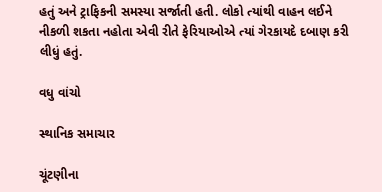હતું અને ટ્રાફિકની સમસ્યા સર્જાતી હતી. લોકો ત્યાંથી વાહન લઈને નીકળી શકતા નહોતા એવી રીતે ફેરિયાઓએ ત્યાં ગેરકાયદે દબાણ કરી લીધું હતું.

વધુ વાંચો

સ્થાનિક સમાચાર

ચૂંટણીના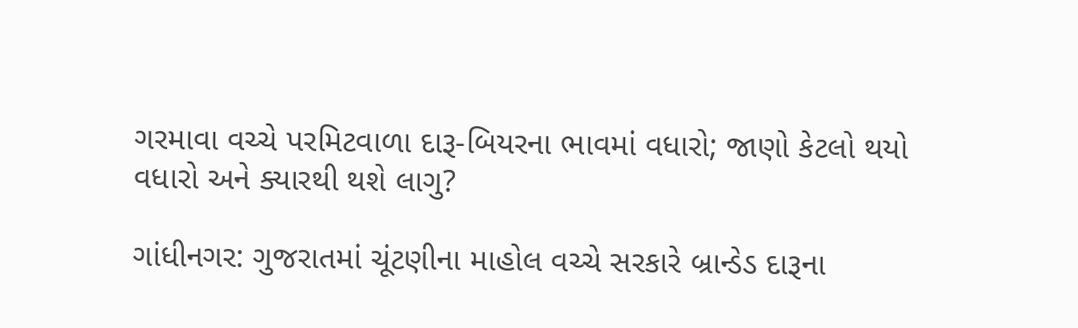ગરમાવા વચ્ચે પરમિટવાળા દારૂ-બિયરના ભાવમાં વધારો; જાણો કેટલો થયો વધારો અને ક્યારથી થશે લાગુ?

ગાંધીનગર: ગુજરાતમાં ચૂંટણીના માહોલ વચ્ચે સરકારે બ્રાન્ડેડ દારૂના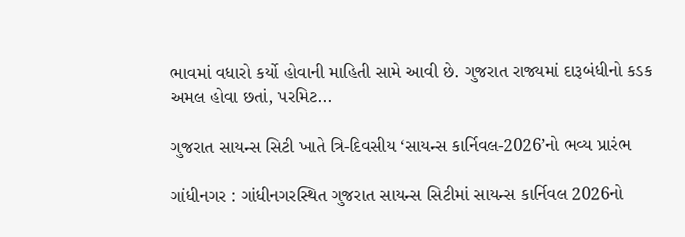ભાવમાં વધારો કર્યો હોવાની માહિતી સામે આવી છે. ગુજરાત રાજ્યમાં દારૂબંધીનો કડક અમલ હોવા છતાં, પરમિટ...

ગુજરાત સાયન્સ સિટી ખાતે ત્રિ-દિવસીય ‘સાયન્સ કાર્નિવલ-2026’નો ભવ્ય પ્રારંભ

ગાંધીનગર : ગાંધીનગરસ્થિત ગુજરાત સાયન્સ સિટીમાં સાયન્સ કાર્નિવલ 2026નો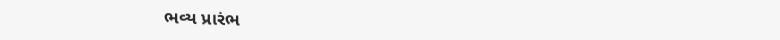ભવ્ય પ્રારંભ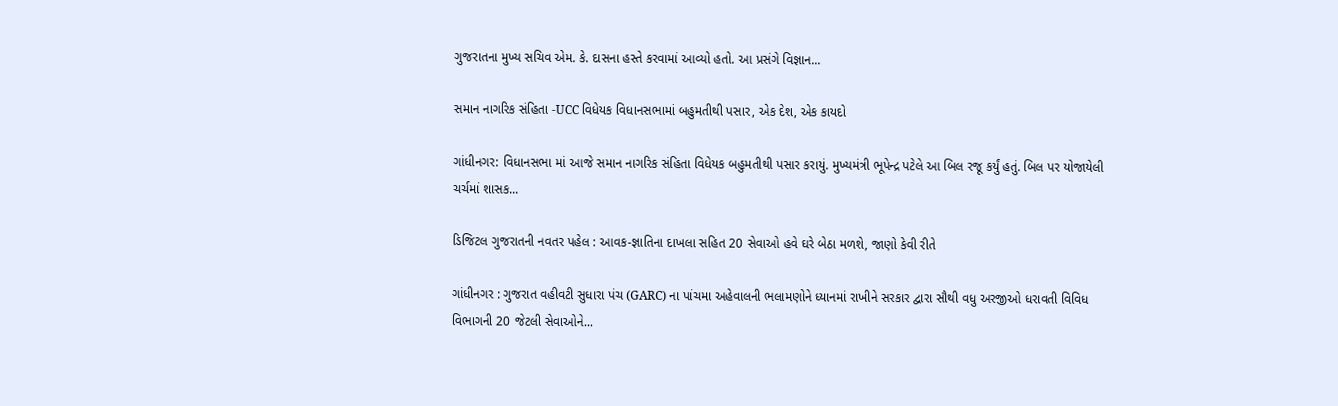ગુજરાતના મુખ્ય સચિવ એમ. કે. દાસના હસ્તે કરવામાં આવ્યો હતો. આ પ્રસંગે વિજ્ઞાન...

સમાન નાગરિક સંહિતા -UCC વિધેયક વિધાનસભામાં બહુમતીથી પસાર, એક દેશ, એક કાયદો

ગાંધીનગર: વિધાનસભા માં આજે સમાન નાગરિક સંહિતા વિધેયક બહુમતીથી પસાર કરાયું. મુખ્યમંત્રી ભૂપેન્દ્ર પટેલે આ બિલ રજૂ કર્યું હતું. બિલ પર યોજાયેલી ચર્ચમાં શાસક...

ડિજિટલ ગુજરાતની નવતર પહેલ : આવક-જ્ઞાતિના દાખલા સહિત 20 સેવાઓ હવે ઘરે બેઠા મળશે, જાણો કેવી રીતે

ગાંધીનગર : ગુજરાત વહીવટી સુધારા પંચ (GARC) ના પાંચમા અહેવાલની ભલામણોને ધ્યાનમાં રાખીને સરકાર દ્વારા સૌથી વધુ અરજીઓ ધરાવતી વિવિધ વિભાગની 20 જેટલી સેવાઓને...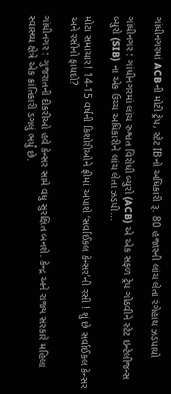ગાંધીનગરમાં ACBની મોટી ટ્રેપ, સ્ટેટ IBનો અધિકારી રૂ. 80 હજારની લાંચ લેતા રંગેહાથ ઝડપાયો

ગાંધીનગર : ગાંધીનગરમાં લાંચ રુશ્વત વિરોધી બ્યુરો (ACB) એ એક સફળ ટ્રેપ ગોઠવીને સ્ટેટ ઇન્ટેલીજન્સ બ્યુરો (SIB) ના એક ઉચ્ચ અધિકારીને લાંચ લેતા ઝડપી...

મોટા સમાચાર! 14-15 વર્ષની કિશોરીઓને ફ્રીમાં અપાશે ‘સર્વાઈકલ કેન્સર’ની રસી ! શું છે સર્વાઈકલ કેન્સર અને રસીનો ફાયદો?

ગાંધીનગર : ગુજરાતની દીકરીઓ હવે કેન્સર સામે વધુ સુરક્ષિત બનશે. કેન્દ્ર અને રાજ્ય સરકારે મહિલા સ્વાસ્થ્ય ક્ષેત્રે એક ક્રાંતિકારી ડગલું ભર્યું છે.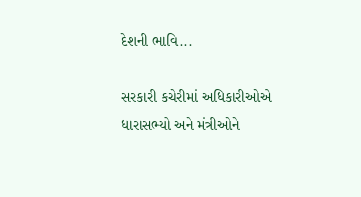દેશની ભાવિ...

સરકારી કચેરીમાં અધિકારીઓએ ધારાસભ્યો અને મંત્રીઓને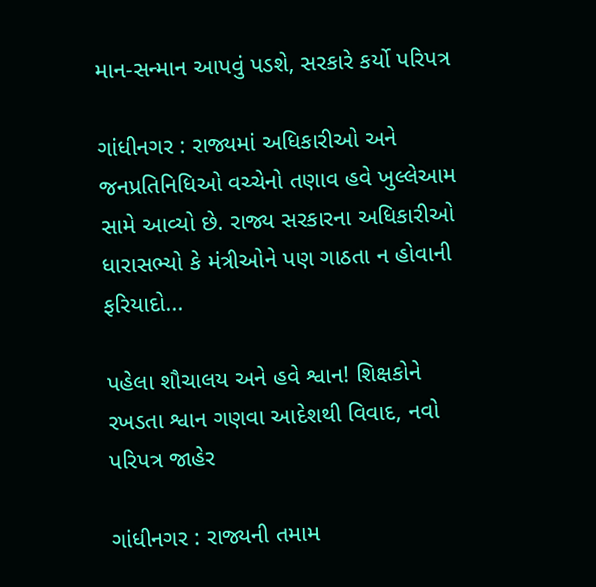માન-સન્માન આપવું પડશે, સરકારે કર્યો પરિપત્ર

ગાંધીનગર : રાજ્યમાં અધિકારીઓ અને જનપ્રતિનિધિઓ વચ્ચેનો તણાવ હવે ખુલ્લેઆમ સામે આવ્યો છે. રાજ્ય સરકારના અધિકારીઓ ધારાસભ્યો કે મંત્રીઓને પણ ગાઠતા ન હોવાની ફરિયાદો...

પહેલા શૌચાલય અને હવે શ્વાન! શિક્ષકોને રખડતા શ્વાન ગણવા આદેશથી વિવાદ, નવો પરિપત્ર જાહેર

ગાંધીનગર : રાજ્યની તમામ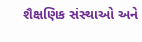શૈક્ષણિક સંસ્થાઓ અને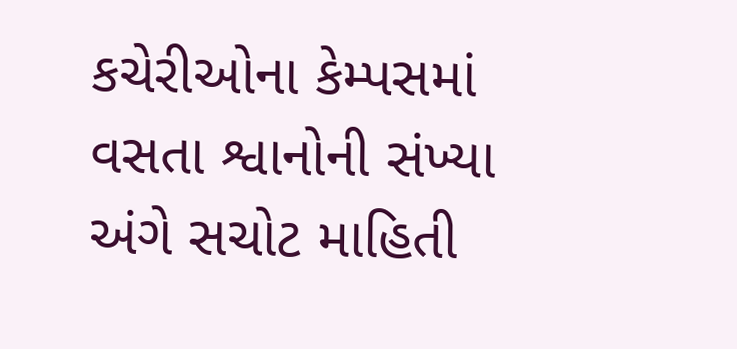કચેરીઓના કેમ્પસમાં વસતા શ્વાનોની સંખ્યા અંગે સચોટ માહિતી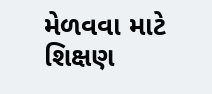મેળવવા માટે શિક્ષણ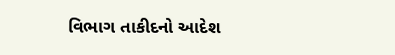વિભાગ તાકીદનો આદેશ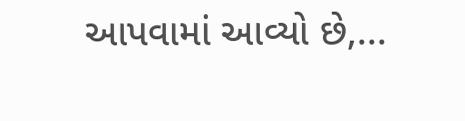આપવામાં આવ્યો છે,...